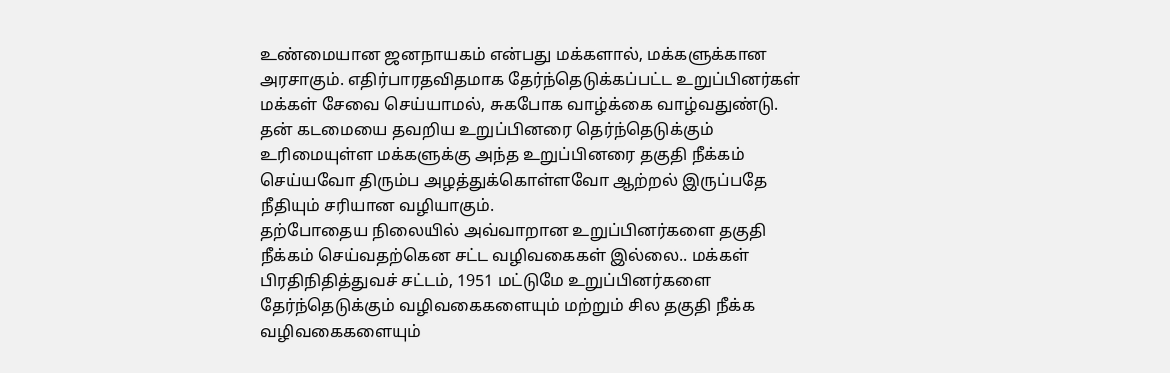உண்மையான ஜனநாயகம் என்பது மக்களால், மக்களுக்கான அரசாகும். எதிர்பாரதவிதமாக தேர்ந்தெடுக்கப்பட்ட உறுப்பினர்கள் மக்கள் சேவை செய்யாமல், சுகபோக வாழ்க்கை வாழ்வதுண்டு. தன் கடமையை தவறிய உறுப்பினரை தெர்ந்தெடுக்கும் உரிமையுள்ள மக்களுக்கு அந்த உறுப்பினரை தகுதி நீக்கம் செய்யவோ திரும்ப அழத்துக்கொள்ளவோ ஆற்றல் இருப்பதே நீதியும் சரியான வழியாகும்.
தற்போதைய நிலையில் அவ்வாறான உறுப்பினர்களை தகுதி நீக்கம் செய்வதற்கென சட்ட வழிவகைகள் இல்லை.. மக்கள் பிரதிநிதித்துவச் சட்டம், 1951 மட்டுமே உறுப்பினர்களை தேர்ந்தெடுக்கும் வழிவகைகளையும் மற்றும் சில தகுதி நீக்க வழிவகைகளையும்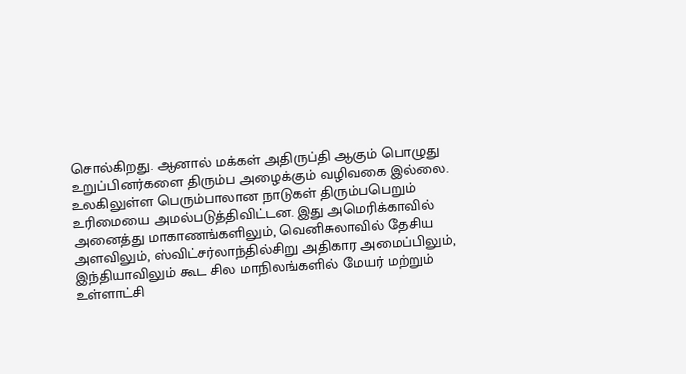சொல்கிறது. ஆனால் மக்கள் அதிருப்தி ஆகும் பொழுது உறுப்பினர்களை திரும்ப அழைக்கும் வழிவகை இல்லை.
உலகிலுள்ள பெரும்பாலான நாடுகள் திரும்பபெறும் உரிமையை அமல்படுத்திவிட்டன. இது அமெரிக்காவில் அனைத்து மாகாணங்களிலும், வெனிசுலாவில் தேசிய அளவிலும், ஸ்விட்சர்லாந்தில்சிறு அதிகார அமைப்பிலும், இந்தியாவிலும் கூட சில மாநிலங்களில் மேயர் மற்றும் உள்ளாட்சி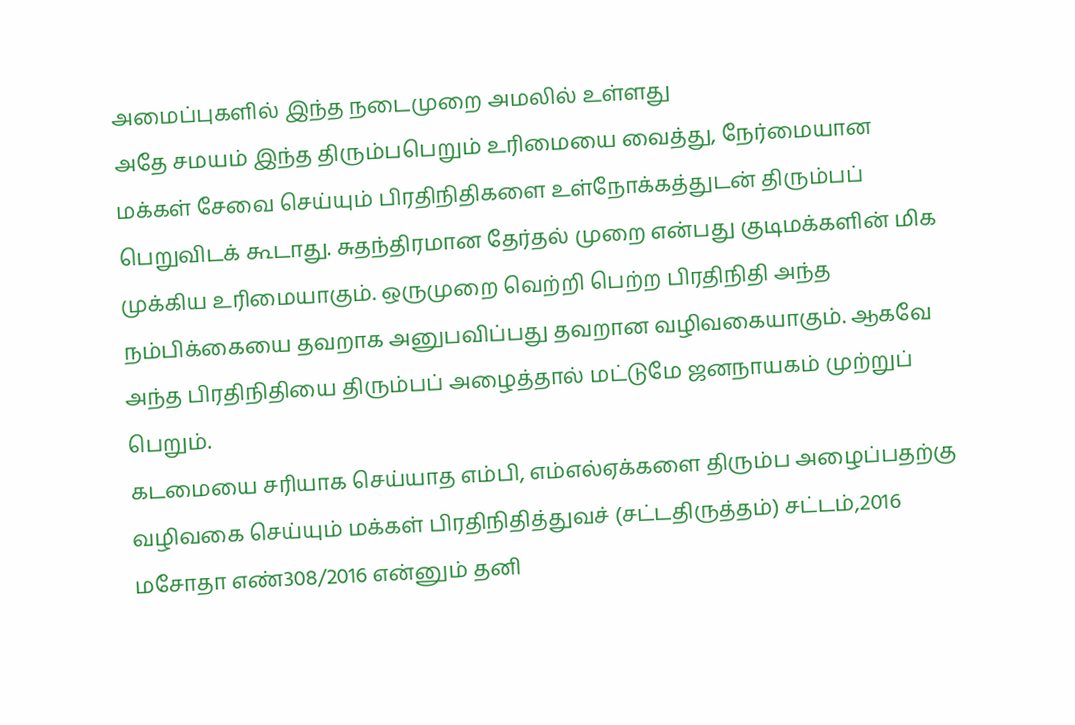அமைப்புகளில் இந்த நடைமுறை அமலில் உள்ளது
அதே சமயம் இந்த திரும்பபெறும் உரிமையை வைத்து, நேர்மையான மக்கள் சேவை செய்யும் பிரதிநிதிகளை உள்நோக்கத்துடன் திரும்பப் பெறுவிடக் கூடாது. சுதந்திரமான தேர்தல் முறை என்பது குடிமக்களின் மிக முக்கிய உரிமையாகும். ஒருமுறை வெற்றி பெற்ற பிரதிநிதி அந்த நம்பிக்கையை தவறாக அனுபவிப்பது தவறான வழிவகையாகும். ஆகவே அந்த பிரதிநிதியை திரும்பப் அழைத்தால் மட்டுமே ஜனநாயகம் முற்றுப் பெறும்.
கடமையை சரியாக செய்யாத எம்பி, எம்எல்ஏக்களை திரும்ப அழைப்பதற்கு வழிவகை செய்யும் மக்கள் பிரதிநிதித்துவச் (சட்டதிருத்தம்) சட்டம்,2016 மசோதா எண்308/2016 என்னும் தனி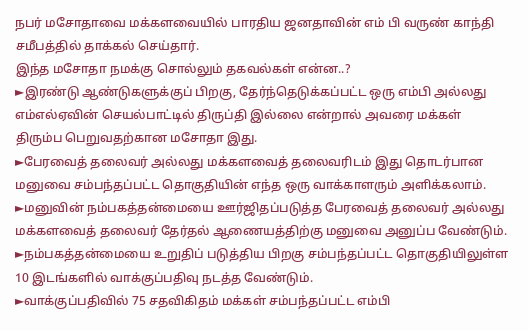நபர் மசோதாவை மக்களவையில் பாரதிய ஜனதாவின் எம் பி வருண் காந்தி சமீபத்தில் தாக்கல் செய்தார்.
இந்த மசோதா நமக்கு சொல்லும் தகவல்கள் என்ன..?
►இரண்டு ஆண்டுகளுக்குப் பிறகு, தேர்ந்தெடுக்கப்பட்ட ஒரு எம்பி அல்லது எம்எல்ஏவின் செயல்பாட்டில் திருப்தி இல்லை என்றால் அவரை மக்கள் திரும்ப பெறுவதற்கான மசோதா இது.
►பேரவைத் தலைவர் அல்லது மக்களவைத் தலைவரிடம் இது தொடர்பான மனுவை சம்பந்தப்பட்ட தொகுதியின் எந்த ஒரு வாக்காளரும் அளிக்கலாம்.
►மனுவின் நம்பகத்தன்மையை ஊர்ஜிதப்படுத்த பேரவைத் தலைவர் அல்லது மக்களவைத் தலைவர் தேர்தல் ஆணையத்திற்கு மனுவை அனுப்ப வேண்டும்.
►நம்பகத்தன்மையை உறுதிப் படுத்திய பிறகு சம்பந்தப்பட்ட தொகுதியிலுள்ள 10 இடங்களில் வாக்குப்பதிவு நடத்த வேண்டும்.
►வாக்குப்பதிவில் 75 சதவிகிதம் மக்கள் சம்பந்தப்பட்ட எம்பி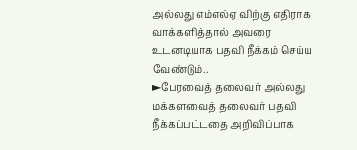அல்லது எம்எல்ஏ விற்கு எதிராக வாக்களித்தால் அவரை உடனடியாக பதவி நீக்கம் செய்ய வேண்டும்..
►பேரவைத் தலைவர் அல்லது மக்களவைத் தலைவர் பதவி நீக்கப்பட்டதை அறிவிப்பாக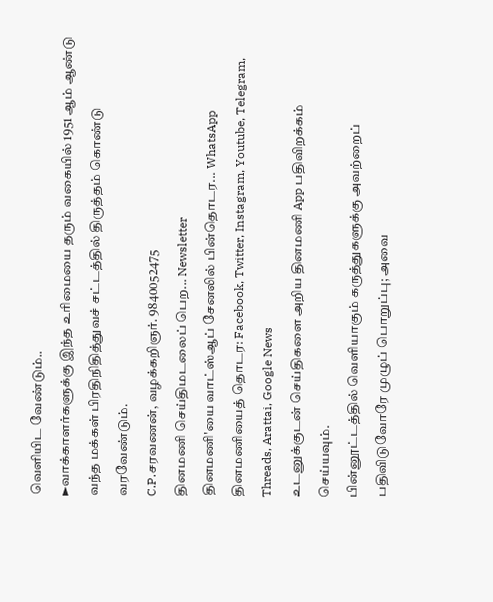வெளியிட வேண்டும்..
►வாக்காளர்களுக்கு இந்த உரிமையை தரும் வகையில் 1951 ஆம் ஆண்டு வந்த மக்கள் பிரதிநிதித்துவச் சட்டத்தில் திருத்தம் கொண்டு வரவேண்டும்.
C.P.சரவணன், வழக்கறிஞர். 9840052475
தினமணி செய்திமடலைப் பெற... Newsletter
தினமணி'யை வாட்ஸ்ஆப் சேனலில் பின்தொடர... WhatsApp
தினமணியைத் தொடர: Facebook, Twitter, Instagram, Youtube, Telegram, Threads, Arattai, Google News
உடனுக்குடன் செய்திகளை அறிய தினமணி App பதிவிறக்கம் செய்யவும்.
பின்னூட்டத்தில் வெளியாகும் கருத்துகளுக்கு அவற்றைப் பதிவிடுவோரே முழுப் பொறுப்பு; அவை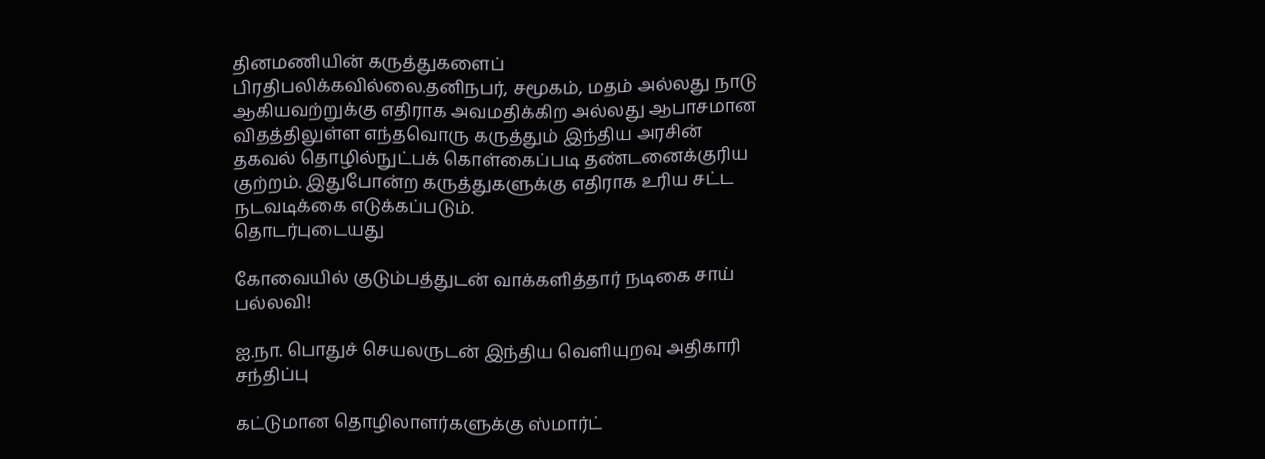தினமணியின் கருத்துகளைப் பிரதிபலிக்கவில்லை.தனிநபர், சமூகம், மதம் அல்லது நாடு ஆகியவற்றுக்கு எதிராக அவமதிக்கிற அல்லது ஆபாசமான விதத்திலுள்ள எந்தவொரு கருத்தும் இந்திய அரசின் தகவல் தொழில்நுட்பக் கொள்கைப்படி தண்டனைக்குரிய குற்றம். இதுபோன்ற கருத்துகளுக்கு எதிராக உரிய சட்ட நடவடிக்கை எடுக்கப்படும்.
தொடர்புடையது

கோவையில் குடும்பத்துடன் வாக்களித்தார் நடிகை சாய் பல்லவி!

ஐ.நா. பொதுச் செயலருடன் இந்திய வெளியுறவு அதிகாரி சந்திப்பு

கட்டுமான தொழிலாளர்களுக்கு ஸ்மார்ட்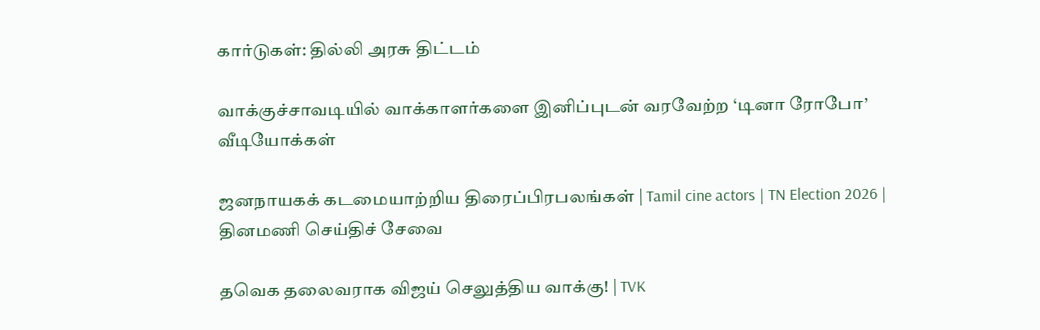கார்டுகள்: தில்லி அரசு திட்டம்

வாக்குச்சாவடியில் வாக்காளர்களை இனிப்புடன் வரவேற்ற ‘டினா ரோபோ’
வீடியோக்கள்

ஜனநாயகக் கடமையாற்றிய திரைப்பிரபலங்கள் | Tamil cine actors | TN Election 2026 |
தினமணி செய்திச் சேவை

தவெக தலைவராக விஜய் செலுத்திய வாக்கு! | TVK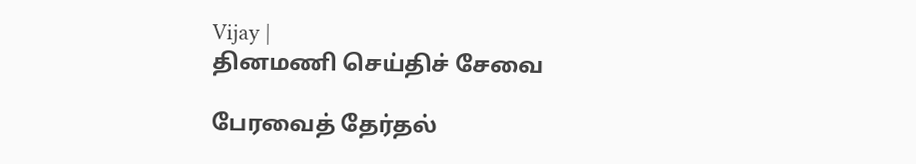Vijay |
தினமணி செய்திச் சேவை

பேரவைத் தேர்தல்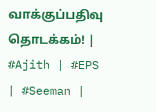வாக்குப்பதிவு தொடக்கம்! | #Ajith | #EPS | #Seeman |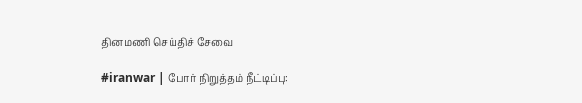தினமணி செய்திச் சேவை

#iranwar | போர் நிறுத்தம் நீட்டிப்பு: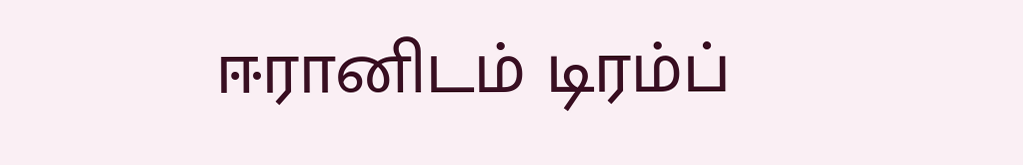ஈரானிடம் டிரம்ப்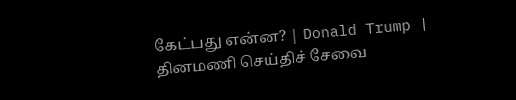கேட்பது என்ன? | Donald Trump |
தினமணி செய்திச் சேவை